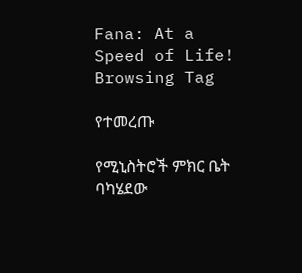Fana: At a Speed of Life!
Browsing Tag

የተመረጡ

የሚኒስትሮች ምክር ቤት ባካሄደው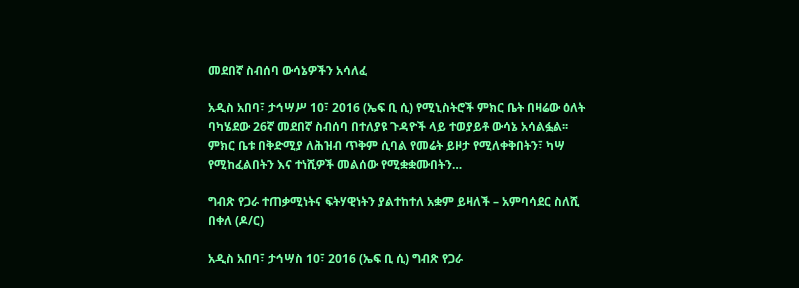መደበኛ ስብሰባ ውሳኔዎችን አሳለፈ

አዲስ አበባ፣ ታኅሣሥ 10፣ 2016 (ኤፍ ቢ ሲ) የሚኒስትሮች ምክር ቤት በዛሬው ዕለት ባካሄደው 26ኛ መደበኛ ስብሰባ በተለያዩ ጉዳዮች ላይ ተወያይቶ ውሳኔ አሳልፏል፡፡ ምክር ቤቱ በቅድሚያ ለሕዝብ ጥቅም ሲባል የመሬት ይዞታ የሚለቀቅበትን፣ ካሣ የሚከፈልበትን እና ተነሺዎች መልሰው የሚቋቋሙበትን…

ግብጽ የጋራ ተጠቃሚነትና ፍትሃዊነትን ያልተከተለ አቋም ይዛለች – አምባሳደር ስለሺ በቀለ (ዶ/ር)

አዲስ አበባ፣ ታኅሣስ 10፣ 2016 (ኤፍ ቢ ሲ) ግብጽ የጋራ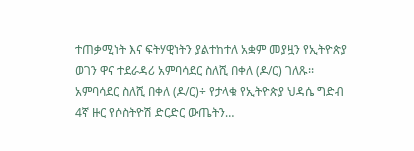ተጠቃሚነት እና ፍትሃዊነትን ያልተከተለ አቋም መያዟን የኢትዮጵያ ወገን ዋና ተደራዳሪ አምባሳደር ስለሺ በቀለ (ዶ/ር) ገለጹ፡፡ አምባሳደር ስለሺ በቀለ (ዶ/ር)÷ የታላቁ የኢትዮጵያ ህዳሴ ግድብ 4ኛ ዙር የሶስትዮሽ ድርድር ውጤትን…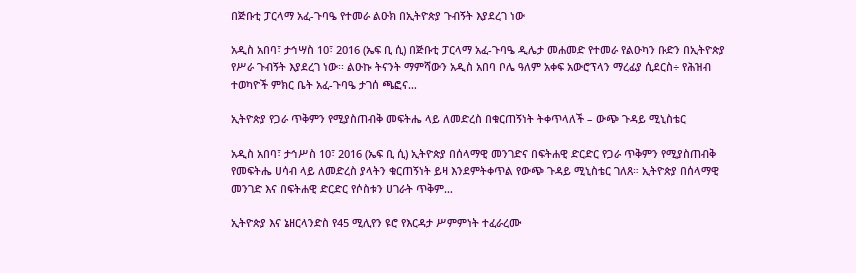በጅቡቲ ፓርላማ አፈ-ጉባዔ የተመራ ልዑክ በኢትዮጵያ ጉብኝት እያደረገ ነው

አዲስ አበባ፣ ታኅሣስ 10፣ 2016 (ኤፍ ቢ ሲ) በጅቡቲ ፓርላማ አፈ-ጉባዔ ዲሌታ መሐመድ የተመራ የልዑካን ቡድን በኢትዮጵያ የሥራ ጉብኝት እያደረገ ነው፡፡ ልዑኩ ትናንት ማምሻውን አዲስ አበባ ቦሌ ዓለም አቀፍ አውሮፕላን ማረፊያ ሲደርስ÷ የሕዝብ ተወካዮች ምክር ቤት አፈ-ጉባዔ ታገሰ ጫፎና…

ኢትዮጵያ የጋራ ጥቅምን የሚያስጠብቅ መፍትሔ ላይ ለመድረስ በቁርጠኝነት ትቀጥላለች – ውጭ ጉዳይ ሚኒስቴር

አዲስ አበባ፣ ታኅሥስ 10፣ 2016 (ኤፍ ቢ ሲ) ኢትዮጵያ በሰላማዊ መንገድና በፍትሐዊ ድርድር የጋራ ጥቅምን የሚያስጠብቅ የመፍትሔ ሀሳብ ላይ ለመድረስ ያላትን ቁርጠኝነት ይዛ እንደምትቀጥል የውጭ ጉዳይ ሚኒስቴር ገለጸ። ኢትዮጵያ በሰላማዊ መንገድ እና በፍትሐዊ ድርድር የሶስቱን ሀገራት ጥቅም…

ኢትዮጵያ እና ኔዘርላንድስ የ45 ሚሊየን ዩሮ የእርዳታ ሥምምነት ተፈራረሙ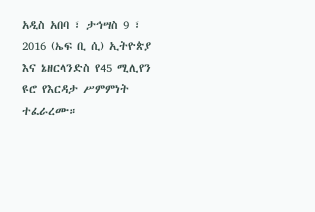አዲስ አበባ ፣ ታኅሣስ 9 ፣ 2016 (ኤፍ ቢ ሲ) ኢትዮጵያ እና ኔዘርላንድስ የ45 ሚሊየን ዩሮ የእርዳታ ሥምምነት ተፈራረሙ።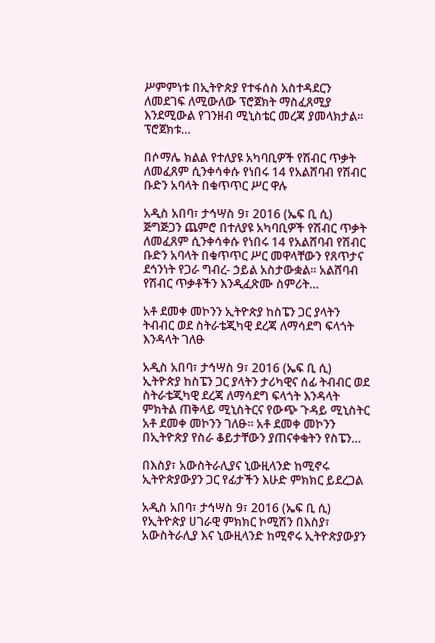ሥምምነቱ በኢትዮጵያ የተፋሰስ አስተዳደርን ለመደገፍ ለሚውለው ፕሮጀክት ማስፈጸሚያ እንደሚውል የገንዘብ ሚኒስቴር መረጃ ያመላክታል። ፕሮጀክቱ…

በሶማሌ ክልል የተለያዩ አካባቢዎች የሽብር ጥቃት ለመፈጸም ሲንቀሳቀሱ የነበሩ 14 የአልሸባብ የሽብር ቡድን አባላት በቁጥጥር ሥር ዋሉ

አዲስ አበባ፣ ታኅሣስ 9፣ 2016 (ኤፍ ቢ ሲ) ጅግጅጋን ጨምሮ በተለያዩ አካባቢዎች የሽብር ጥቃት ለመፈጸም ሲንቀሳቀሱ የነበሩ 14 የአልሸባብ የሽብር ቡድን አባላት በቁጥጥር ሥር መዋላቸውን የጸጥታና ደኅንነት የጋራ ግብረ- ኃይል አስታውቋል፡፡ አልሸባብ የሽብር ጥቃቶችን እንዲፈጽሙ ስምሪት…

አቶ ደመቀ መኮንን ኢትዮጵያ ከስፔን ጋር ያላትን ትብብር ወደ ስትራቴጂካዊ ደረጃ ለማሳደግ ፍላጎት እንዳላት ገለፁ

አዲስ አበባ፣ ታኅሣስ 9፣ 2016 (ኤፍ ቢ ሲ) ኢትዮጵያ ከስፔን ጋር ያላትን ታሪካዊና ሰፊ ትብብር ወደ ስትራቴጂካዊ ደረጃ ለማሳደግ ፍላጎት እንዳላት ምክትል ጠቅላይ ሚኒስትርና የውጭ ጉዳይ ሚኒስትር አቶ ደመቀ መኮንን ገለፁ፡፡ አቶ ደመቀ መኮንን በኢትዮጵያ የስራ ቆይታቸውን ያጠናቀቁትን የስፔን…

በእስያ፣ አውስትራሊያና ኒውዚላንድ ከሚኖሩ ኢትዮጵያውያን ጋር የፊታችን እሁድ ምክክር ይደረጋል

አዲስ አበባ፣ ታኅሣስ 9፣ 2016 (ኤፍ ቢ ሲ) የኢትዮጵያ ሀገራዊ ምክክር ኮሚሽን በእስያ፣ አውስትራሊያ እና ኒውዚላንድ ከሚኖሩ ኢትዮጵያውያን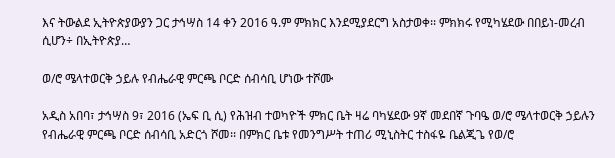እና ትውልደ ኢትዮጵያውያን ጋር ታኅሣስ 14 ቀን 2016 ዓ.ም ምክክር እንደሚያደርግ አስታወቀ፡፡ ምክክሩ የሚካሄደው በበይነ-መረብ ሲሆን÷ በኢትዮጵያ…

ወ/ሮ ሜላተወርቅ ኃይሉ የብሔራዊ ምርጫ ቦርድ ሰብሳቢ ሆነው ተሾሙ

አዲስ አበባ፣ ታኅሣስ 9፣ 2016 (ኤፍ ቢ ሲ) የሕዝብ ተወካዮች ምክር ቤት ዛሬ ባካሄደው 9ኛ መደበኛ ጉባዔ ወ/ሮ ሜላተወርቅ ኃይሉን የብሔራዊ ምርጫ ቦርድ ሰብሳቢ አድርጎ ሾመ፡፡ በምክር ቤቱ የመንግሥት ተጠሪ ሚኒስትር ተስፋዬ ቤልጂጌ የወ/ሮ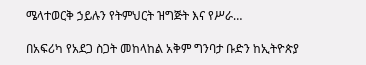ሜላተወርቅ ኃይሉን የትምህርት ዝግጅት እና የሥራ…

በአፍሪካ የአደጋ ስጋት መከላከል አቅም ግንባታ ቡድን ከኢትዮጵያ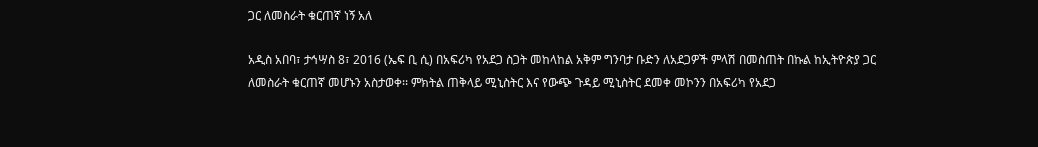ጋር ለመስራት ቁርጠኛ ነኝ አለ

አዲስ አበባ፣ ታኅሣስ 8፣ 2016 (ኤፍ ቢ ሲ) በአፍሪካ የአደጋ ስጋት መከላከል አቅም ግንባታ ቡድን ለአደጋዎች ምላሽ በመስጠት በኩል ከኢትዮጵያ ጋር ለመስራት ቁርጠኛ መሆኑን አስታወቀ፡፡ ምክትል ጠቅላይ ሚኒስትር እና የውጭ ጉዳይ ሚኒስትር ደመቀ መኮንን በአፍሪካ የአደጋ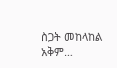ስጋት መከላከል አቅም…